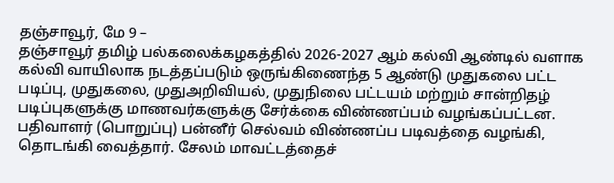தஞ்சாவூர், மே 9 –
தஞ்சாவூர் தமிழ் பல்கலைக்கழகத்தில் 2026-2027 ஆம் கல்வி ஆண்டில் வளாக கல்வி வாயிலாக நடத்தப்படும் ஒருங்கிணைந்த 5 ஆண்டு முதுகலை பட்ட படிப்பு, முதுகலை, முதுஅறிவியல், முதுநிலை பட்டயம் மற்றும் சான்றிதழ் படிப்புகளுக்கு மாணவர்களுக்கு சேர்க்கை விண்ணப்பம் வழங்கப்பட்டன.
பதிவாளர் (பொறுப்பு) பன்னீர் செல்வம் விண்ணப்ப படிவத்தை வழங்கி, தொடங்கி வைத்தார். சேலம் மாவட்டத்தைச்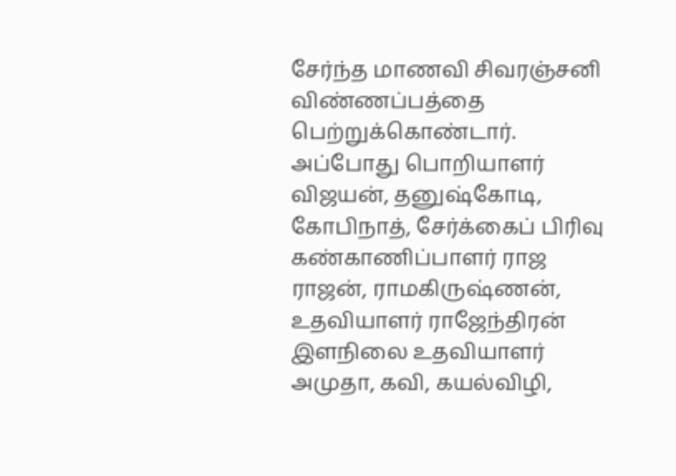சேர்ந்த மாணவி சிவரஞ்சனி விண்ணப்பத்தை பெற்றுக்கொண்டார். அப்போது பொறியாளர் விஜயன், தனுஷ்கோடி, கோபிநாத், சேர்க்கைப் பிரிவு கண்காணிப்பாளர் ராஜ ராஜன், ராமகிருஷ்ணன், உதவியாளர் ராஜேந்திரன் இளநிலை உதவியாளர் அமுதா, கவி, கயல்விழி,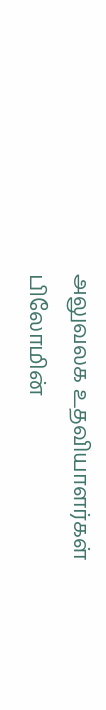அலுவலக உதவியாளர்கள் பிலோமின்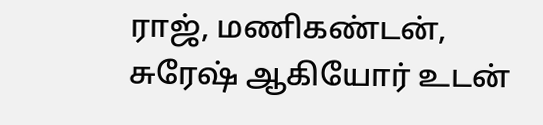ராஜ், மணிகண்டன், சுரேஷ் ஆகியோர் உடன்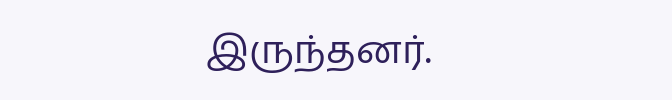இருந்தனர்.